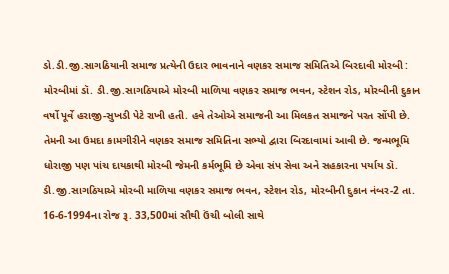ડો.ડી.જી.સાગઠિયાની સમાજ પ્રત્યેની ઉદાર ભાવનાને વણકર સમાજ સમિતિએ બિરદાવી મોરબી : મોરબીમાં ડૉ. ડી.જી.સાગઠિયાએ મોરબી માળિયા વણકર સમાજ ભવન, સ્ટેશન રોડ, મોરબીની દુકાન વર્ષો પૂર્વે હરાજી-સુખડી પેટે રાખી હતી. હવે તેઓએ સમાજની આ મિલકત સમાજને પરત સોંપી છે. તેમની આ ઉમદા કામગીરીને વણકર સમાજ સમિતિના સભ્યો દ્વારા બિરદાવામાં આવી છે. જન્મભૂમિ ધોરાજી પણ પાંચ દાયકાથી મોરબી જેમની કર્મભૂમિ છે એવા સંપ સેવા અને સહકારના પર્યાય ડૉ. ડી.જી.સાગઠિયાએ મોરબી માળિયા વણકર સમાજ ભવન, સ્ટેશન રોડ, મોરબીની દુકાન નંબર-2 તા. 16-6-1994ના રોજ રૂ. 33,500માં સૌથી ઉંચી બોલી સાથે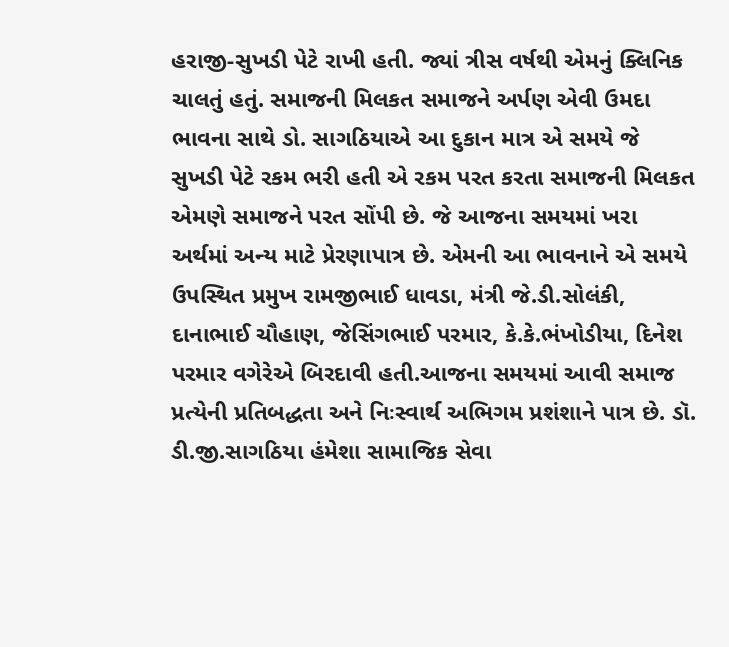હરાજી-સુખડી પેટે રાખી હતી. જ્યાં ત્રીસ વર્ષથી એમનું ક્લિનિક ચાલતું હતું. સમાજની મિલકત સમાજને અર્પણ એવી ઉમદા ભાવના સાથે ડો. સાગઠિયાએ આ દુકાન માત્ર એ સમયે જે સુખડી પેટે રકમ ભરી હતી એ રકમ પરત કરતા સમાજની મિલકત એમણે સમાજને પરત સોંપી છે. જે આજના સમયમાં ખરા અર્થમાં અન્ય માટે પ્રેરણાપાત્ર છે. એમની આ ભાવનાને એ સમયે ઉપસ્થિત પ્રમુખ રામજીભાઈ ધાવડા, મંત્રી જે.ડી.સોલંકી, દાનાભાઈ ચૌહાણ, જેસિંગભાઈ પરમાર, કે.કે.ભંખોડીયા, દિનેશ પરમાર વગેરેએ બિરદાવી હતી.આજના સમયમાં આવી સમાજ પ્રત્યેની પ્રતિબદ્ધતા અને નિઃસ્વાર્થ અભિગમ પ્રશંશાને પાત્ર છે. ડૉ. ડી.જી.સાગઠિયા હંમેશા સામાજિક સેવા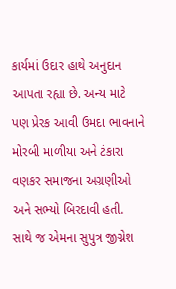કાર્યમાં ઉદાર હાથે અનુદાન આપતા રહ્યા છે. અન્ય માટે પણ પ્રેરક આવી ઉમદા ભાવનાને મોરબી માળીયા અને ટંકારા વણકર સમાજના અગ્રણીઓ અને સભ્યો બિરદાવી હતી. સાથે જ એમના સુપુત્ર જીગ્નેશ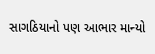સાગઠિયાનો પણ આભાર માન્યો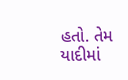હતો. તેમ યાદીમાં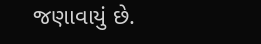જણાવાયું છે.